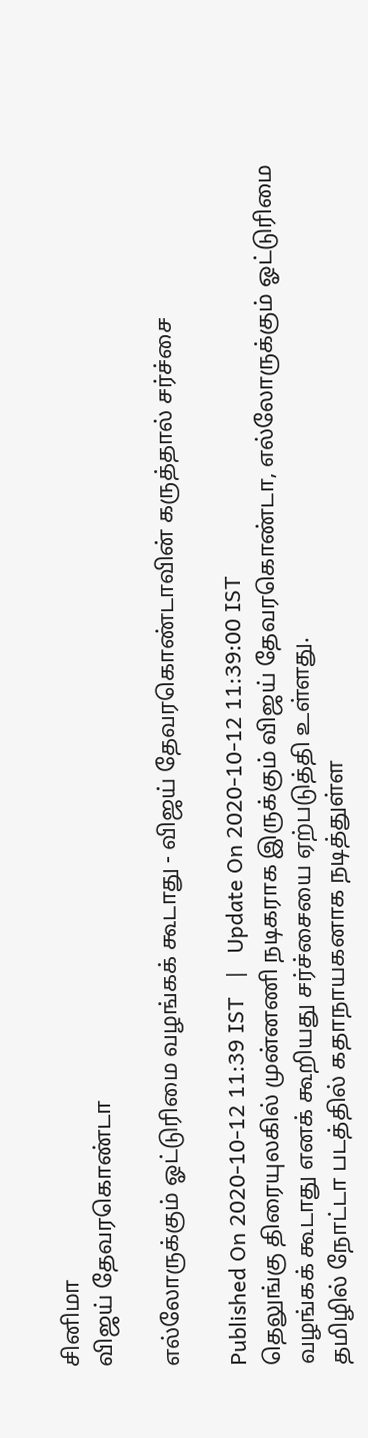சினிமா
விஜய் தேவரகொண்டா

எல்லோருக்கும் ஓட்டுரிமை வழங்கக் கூடாது - விஜய் தேவரகொண்டாவின் கருத்தால் சர்ச்சை

Published On 2020-10-12 11:39 IST   |   Update On 2020-10-12 11:39:00 IST
தெலுங்கு திரையுலகில் முன்னணி நடிகராக இருக்கும் விஜய் தேவரகொண்டா, எல்லோருக்கும் ஓட்டுரிமை வழங்கக் கூடாது எனக் கூறியது சர்ச்சையை ஏற்படுத்தி உள்ளது.
தமிழில் நோட்டா படத்தில் கதாநாயகனாக நடித்துள்ள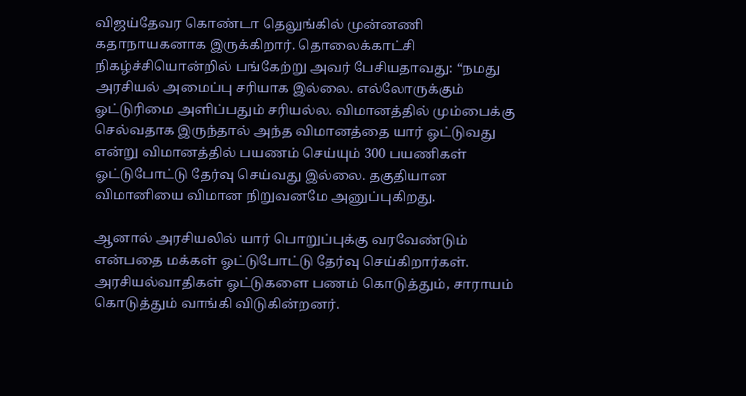விஜய்தேவர கொண்டா தெலுங்கில் முன்னணி கதாநாயகனாக இருக்கிறார். தொலைக்காட்சி நிகழ்ச்சியொன்றில் பங்கேற்று அவர் பேசியதாவது: “நமது அரசியல் அமைப்பு சரியாக இல்லை. எல்லோருக்கும் ஓட்டுரிமை அளிப்பதும் சரியல்ல. விமானத்தில் மும்பைக்கு செல்வதாக இருந்தால் அந்த விமானத்தை யார் ஓட்டுவது என்று விமானத்தில் பயணம் செய்யும் 300 பயணிகள் ஓட்டுபோட்டு தேர்வு செய்வது இல்லை. தகுதியான விமானியை விமான நிறுவனமே அனுப்புகிறது.

ஆனால் அரசியலில் யார் பொறுப்புக்கு வரவேண்டும் என்பதை மக்கள் ஓட்டுபோட்டு தேர்வு செய்கிறார்கள். அரசியல்வாதிகள் ஓட்டுகளை பணம் கொடுத்தும், சாராயம் கொடுத்தும் வாங்கி விடுகின்றனர்.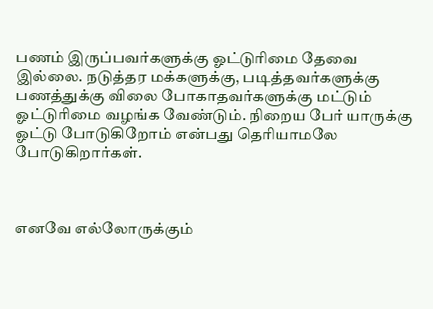பணம் இருப்பவர்களுக்கு ஓட்டுரிமை தேவை இல்லை. நடுத்தர மக்களுக்கு, படித்தவர்களுக்கு பணத்துக்கு விலை போகாதவர்களுக்கு மட்டும் ஓட்டுரிமை வழங்க வேண்டும். நிறைய பேர் யாருக்கு ஓட்டு போடுகிறோம் என்பது தெரியாமலே போடுகிறார்கள்.



எனவே எல்லோருக்கும்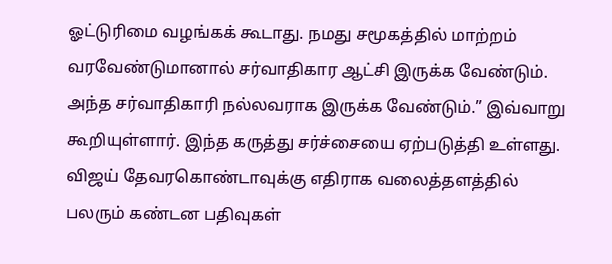ஓட்டுரிமை வழங்கக் கூடாது. நமது சமூகத்தில் மாற்றம் வரவேண்டுமானால் சர்வாதிகார ஆட்சி இருக்க வேண்டும். அந்த சர்வாதிகாரி நல்லவராக இருக்க வேண்டும்.” இவ்வாறு கூறியுள்ளார். இந்த கருத்து சர்ச்சையை ஏற்படுத்தி உள்ளது. விஜய் தேவரகொண்டாவுக்கு எதிராக வலைத்தளத்தில் பலரும் கண்டன பதிவுகள்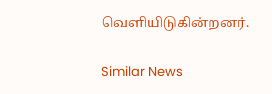வெளியிடுகின்றனர்.

Similar News